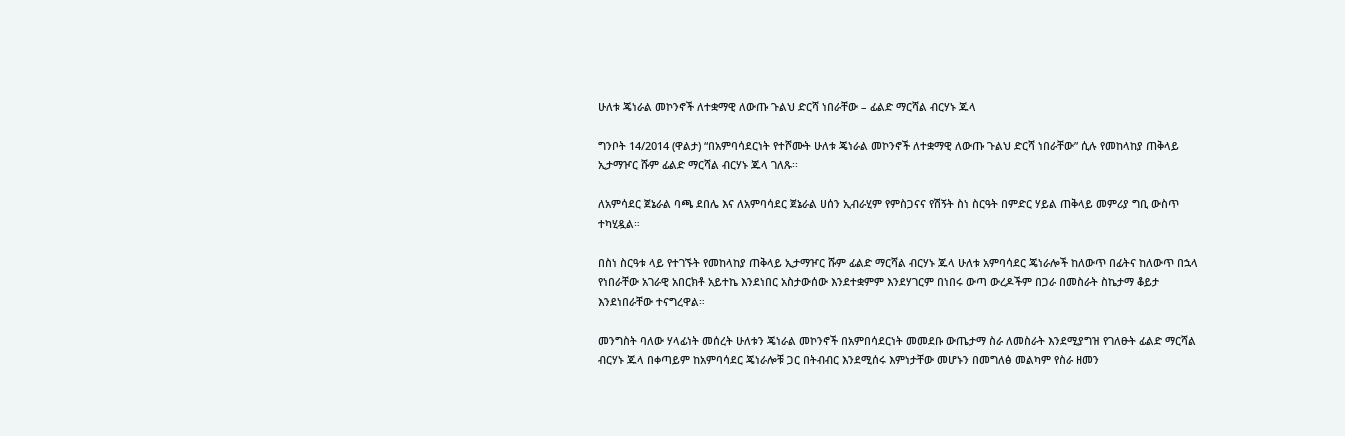ሁለቱ ጄነራል መኮንኖች ለተቋማዊ ለውጡ ጉልህ ድርሻ ነበራቸው – ፊልድ ማርሻል ብርሃኑ ጁላ

ግንቦት 14/2014 (ዋልታ) “በአምባሳደርነት የተሾሙት ሁለቱ ጄነራል መኮንኖች ለተቋማዊ ለውጡ ጉልህ ድርሻ ነበራቸው” ሲሉ የመከላከያ ጠቅላይ ኢታማዦር ሹም ፊልድ ማርሻል ብርሃኑ ጁላ ገለጹ፡፡

ለአምሳደር ጀኔራል ባጫ ደበሌ እና ለአምባሳደር ጀኔራል ሀሰን ኢብራሂም የምስጋናና የሽኝት ስነ ስርዓት በምድር ሃይል ጠቅላይ መምሪያ ግቢ ውስጥ ተካሂዷል።

በስነ ስርዓቱ ላይ የተገኙት የመከላከያ ጠቅላይ ኢታማዦር ሹም ፊልድ ማርሻል ብርሃኑ ጁላ ሁለቱ አምባሳደር ጄነራሎች ከለውጥ በፊትና ከለውጥ በኋላ የነበራቸው አገራዊ አበርክቶ አይተኬ እንደነበር አስታውሰው እንደተቋምም እንደሃገርም በነበሩ ውጣ ውረዶችም በጋራ በመስራት ስኬታማ ቆይታ እንደነበራቸው ተናግረዋል።

መንግስት ባለው ሃላፊነት መሰረት ሁለቱን ጄነራል መኮንኖች በአምበሳደርነት መመደቡ ውጤታማ ስራ ለመስራት እንደሚያግዝ የገለፁት ፊልድ ማርሻል ብርሃኑ ጁላ በቀጣይም ከአምባሳደር ጄነራሎቹ ጋር በትብብር እንደሚሰሩ እምነታቸው መሆኑን በመግለፅ መልካም የስራ ዘመን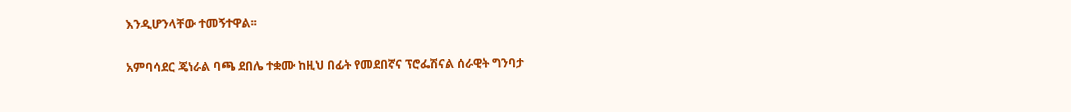እንዲሆንላቸው ተመኝተዋል፡፡

አምባሳደር ጄነራል ባጫ ደበሌ ተቋሙ ከዚህ በፊት የመደበኛና ፕሮፌሽናል ሰራዊት ግንባታ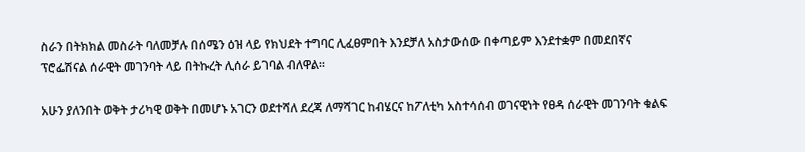ስራን በትክክል መስራት ባለመቻሉ በሰሜን ዕዝ ላይ የክህደት ተግባር ሊፈፀምበት እንደቻለ አስታውሰው በቀጣይም እንደተቋም በመደበኛና ፕሮፌሽናል ሰራዊት መገንባት ላይ በትኩረት ሊሰራ ይገባል ብለዋል።

አሁን ያለንበት ወቅት ታሪካዊ ወቅት በመሆኑ አገርን ወደተሻለ ደረጃ ለማሻገር ከብሄርና ከፖለቲካ አስተሳሰብ ወገናዊነት የፀዳ ሰራዊት መገንባት ቁልፍ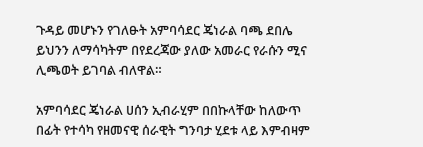ጉዳይ መሆኑን የገለፁት አምባሳደር ጄነራል ባጫ ደበሌ ይህንን ለማሳካትም በየደረጃው ያለው አመራር የራሱን ሚና ሊጫወት ይገባል ብለዋል።

አምባሳደር ጄነራል ሀሰን ኢብራሂም በበኩላቸው ከለውጥ በፊት የተሳካ የዘመናዊ ሰራዊት ግንባታ ሂደቱ ላይ እምብዛም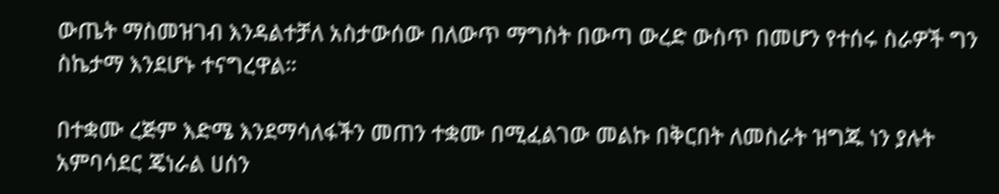ውጤት ማስመዝገብ እንዳልተቻለ አስታውሰው በለውጥ ማግስት በውጣ ውረድ ውስጥ በመሆን የተሰሩ ስራዎች ግን ስኬታማ እንደሆኑ ተናግረዋል።

በተቋሙ ረጅም እድሜ እንደማሳለፋችን መጠን ተቋሙ በሚፈልገው መልኩ በቅርበት ለመስራት ዝግጁ ነን ያሉት አምባሳደር ጄነራል ሀሰን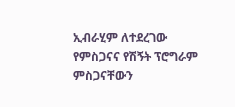ኢብራሂም ለተደረገው የምስጋናና የሽኝት ፕሮግራም ምስጋናቸውን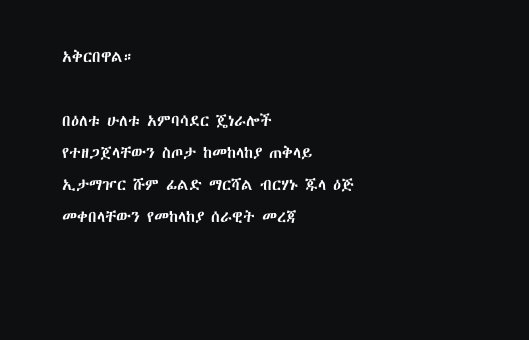አቅርበዋል።

በዕለቱ ሁለቱ አምባሳደር ጄነራሎች የተዘጋጀላቸውን ስጦታ ከመከላከያ ጠቅላይ ኢታማዦር ሹም ፊልድ ማርሻል ብርሃኑ ጁላ ዕጅ መቀበላቸውን የመከላከያ ሰራዊት መረጃ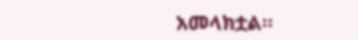አመላክቷል።